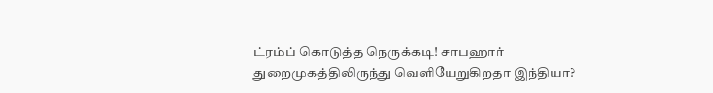ட்ரம்ப் கொடுத்த நெருக்கடி! சாபஹார் துறைமுகத்திலிருந்து வெளியேறுகிறதா இந்தியா?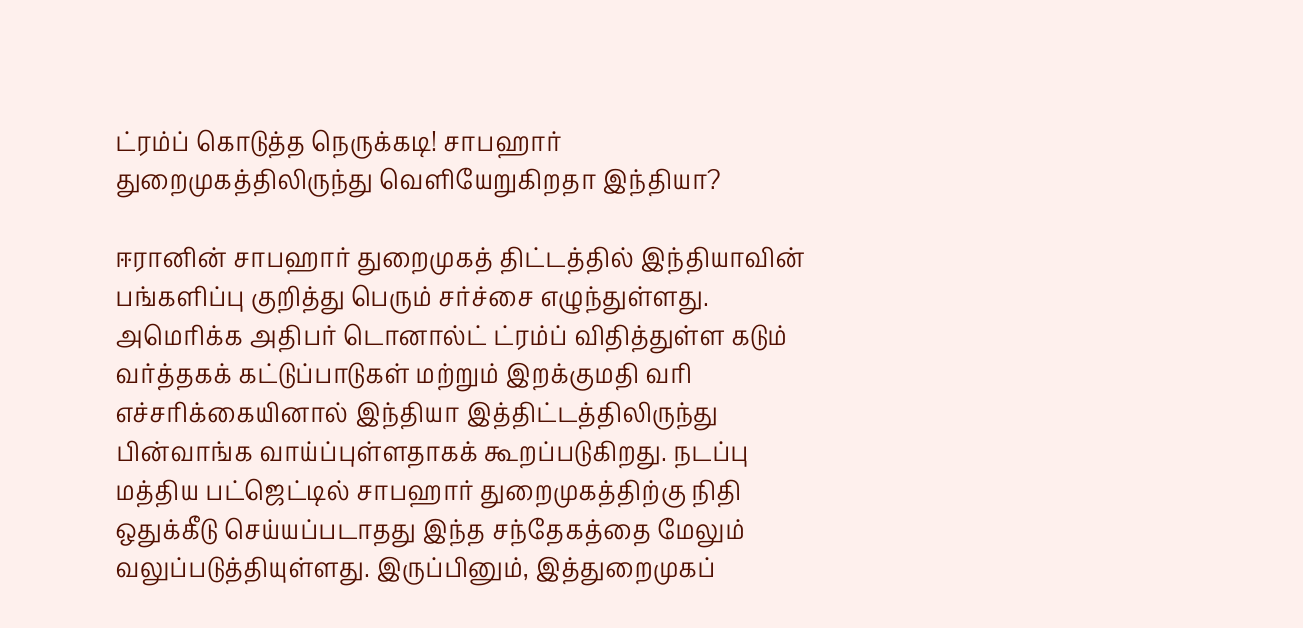ட்ரம்ப் கொடுத்த நெருக்கடி! சாபஹார் துறைமுகத்திலிருந்து வெளியேறுகிறதா இந்தியா?

ஈரானின் சாபஹார் துறைமுகத் திட்டத்தில் இந்தியாவின் பங்களிப்பு குறித்து பெரும் சர்ச்சை எழுந்துள்ளது. அமெரிக்க அதிபர் டொனால்ட் ட்ரம்ப் விதித்துள்ள கடும் வர்த்தகக் கட்டுப்பாடுகள் மற்றும் இறக்குமதி வரி எச்சரிக்கையினால் இந்தியா இத்திட்டத்திலிருந்து பின்வாங்க வாய்ப்புள்ளதாகக் கூறப்படுகிறது. நடப்பு மத்திய பட்ஜெட்டில் சாபஹார் துறைமுகத்திற்கு நிதி ஒதுக்கீடு செய்யப்படாதது இந்த சந்தேகத்தை மேலும் வலுப்படுத்தியுள்ளது. இருப்பினும், இத்துறைமுகப்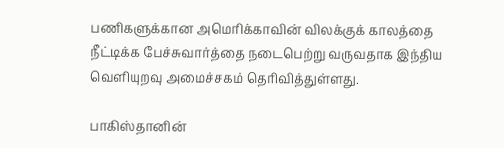பணிகளுக்கான அமெரிக்காவின் விலக்குக் காலத்தை நீட்டிக்க பேச்சுவார்த்தை நடைபெற்று வருவதாக இந்திய வெளியுறவு அமைச்சகம் தெரிவித்துள்ளது.

பாகிஸ்தானின்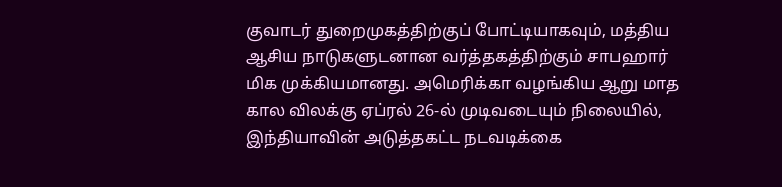குவாடர் துறைமுகத்திற்குப் போட்டியாகவும், மத்திய ஆசிய நாடுகளுடனான வர்த்தகத்திற்கும் சாபஹார் மிக முக்கியமானது. அமெரிக்கா வழங்கிய ஆறு மாத கால விலக்கு ஏப்ரல் 26-ல் முடிவடையும் நிலையில், இந்தியாவின் அடுத்தகட்ட நடவடிக்கை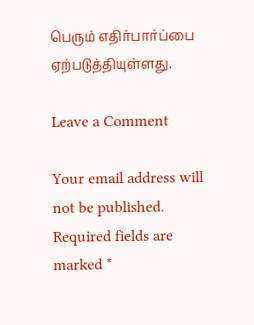பெரும் எதிர்பார்ப்பை ஏற்படுத்தியுள்ளது.

Leave a Comment

Your email address will not be published. Required fields are marked *